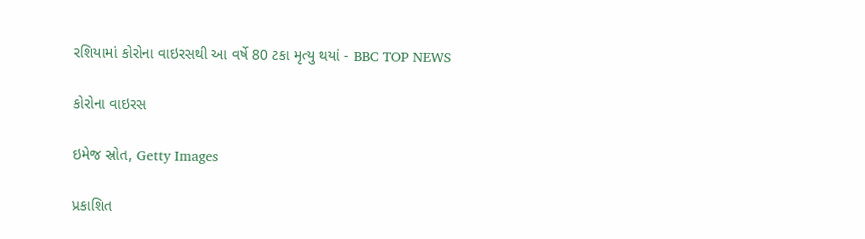રશિયામાં કોરોના વાઇરસથી આ વર્ષે 80 ટકા મૃત્યુ થયાં - BBC TOP NEWS

કોરોના વાઇરસ

ઇમેજ સ્રોત, Getty Images

પ્રકાશિત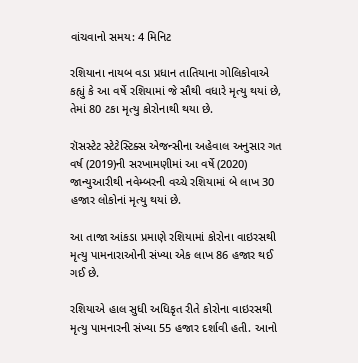વાંચવાનો સમય: 4 મિનિટ

રશિયાના નાયબ વડા પ્રધાન તાતિયાના ગોલિકોવાએ કહ્યું કે આ વર્ષે રશિયામાં જે સૌથી વધારે મૃત્યુ થયાં છે, તેમાં 80 ટકા મૃત્યુ કોરોનાથી થયા છે.

રૉસસ્ટેટ સ્ટેટેસ્ટિક્સ એજન્સીના અહેવાલ અનુસાર ગત વર્ષ (2019)ની સરખામણીમાં આ વર્ષે (2020) જાન્યુઆરીથી નવેમ્બરની વચ્ચે રશિયામાં બે લાખ 30 હજાર લોકોનાં મૃત્યુ થયાં છે.

આ તાજા આંકડા પ્રમાણે રશિયામાં કોરોના વાઇરસથી મૃત્યુ પામનારાઓની સંખ્યા એક લાખ 86 હજાર થઈ ગઈ છે.

રશિયાએ હાલ સુધી અધિકૃત રીતે કોરોના વાઇરસથી મૃત્યુ પામનારની સંખ્યા 55 હજાર દર્શાવી હતી. આનો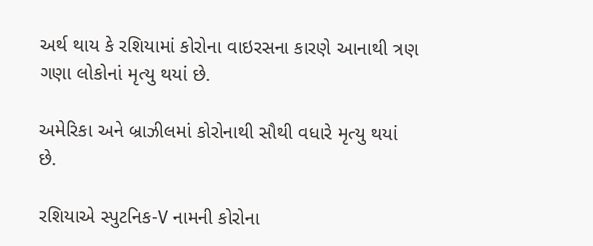અર્થ થાય કે રશિયામાં કોરોના વાઇરસના કારણે આનાથી ત્રણ ગણા લોકોનાં મૃત્યુ થયાં છે.

અમેરિકા અને બ્રાઝીલમાં કોરોનાથી સૌથી વધારે મૃત્યુ થયાં છે.

રશિયાએ સ્પુટનિક-V નામની કોરોના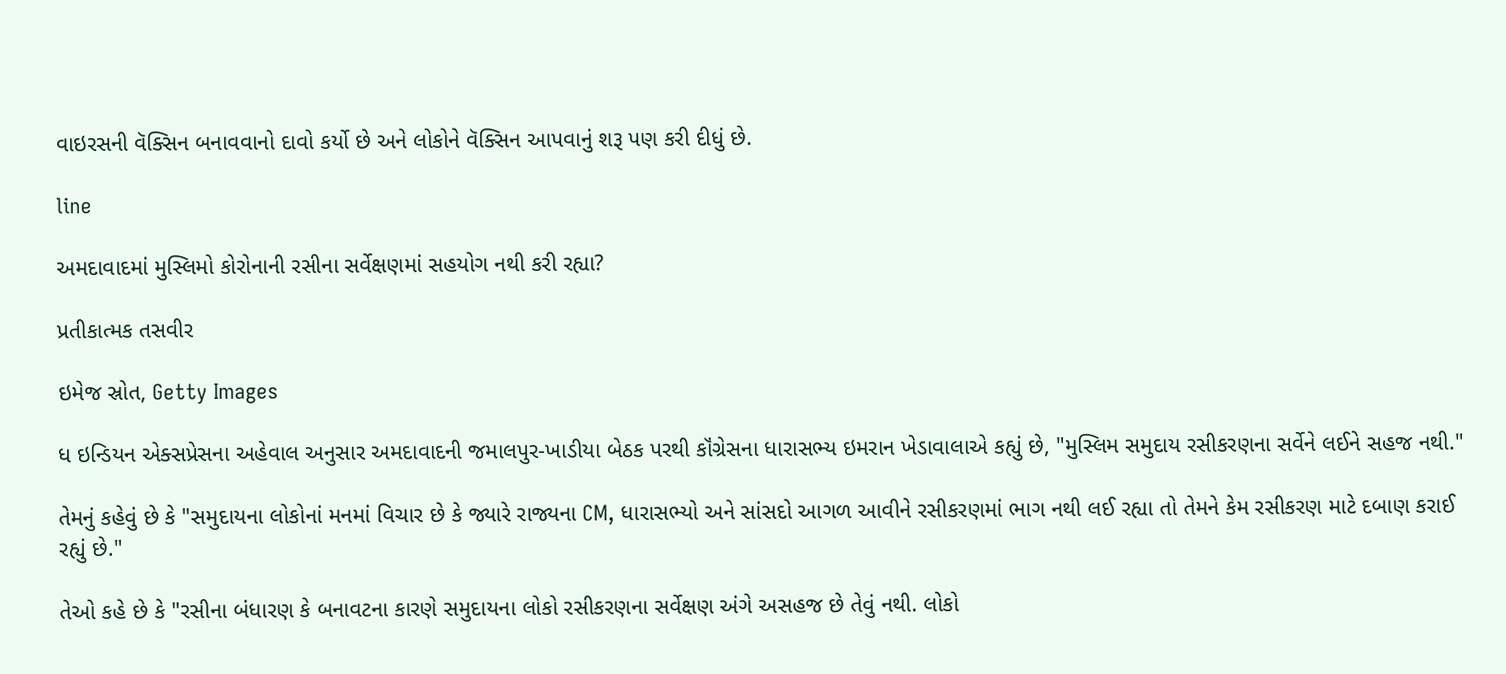વાઇરસની વૅક્સિન બનાવવાનો દાવો કર્યો છે અને લોકોને વૅક્સિન આપવાનું શરૂ પણ કરી દીધું છે.

line

અમદાવાદમાં મુસ્લિમો કોરોનાની રસીના સર્વેક્ષણમાં સહયોગ નથી કરી રહ્યા?

પ્રતીકાત્મક તસવીર

ઇમેજ સ્રોત, Getty Images

ધ ઇન્ડિયન એક્સપ્રેસના અહેવાલ અનુસાર અમદાવાદની જમાલપુર-ખાડીયા બેઠક પરથી કૉંગ્રેસના ધારાસભ્ય ઇમરાન ખેડાવાલાએ કહ્યું છે, "મુસ્લિમ સમુદાય રસીકરણના સર્વેને લઈને સહજ નથી."

તેમનું કહેવું છે કે "સમુદાયના લોકોનાં મનમાં વિચાર છે કે જ્યારે રાજ્યના CM, ધારાસભ્યો અને સાંસદો આગળ આવીને રસીકરણમાં ભાગ નથી લઈ રહ્યા તો તેમને કેમ રસીકરણ માટે દબાણ કરાઈ રહ્યું છે."

તેઓ કહે છે કે "રસીના બંધારણ કે બનાવટના કારણે સમુદાયના લોકો રસીકરણના સર્વેક્ષણ અંગે અસહજ છે તેવું નથી. લોકો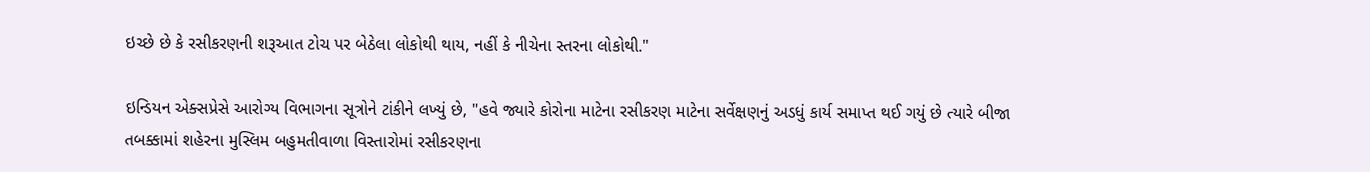ઇચ્છે છે કે રસીકરણની શરૂઆત ટોચ પર બેઠેલા લોકોથી થાય, નહીં કે નીચેના સ્તરના લોકોથી."

ઇન્ડિયન એક્સપ્રેસે આરોગ્ય વિભાગના સૂત્રોને ટાંકીને લખ્યું છે, "હવે જ્યારે કોરોના માટેના રસીકરણ માટેના સર્વેક્ષણનું અડધું કાર્ય સમાપ્ત થઈ ગયું છે ત્યારે બીજા તબક્કામાં શહેરના મુસ્લિમ બહુમતીવાળા વિસ્તારોમાં રસીકરણના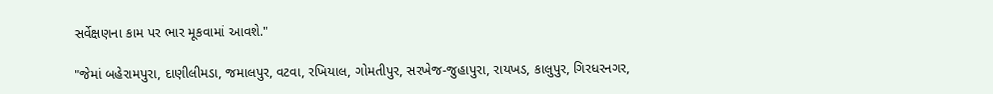સર્વેક્ષણના કામ પર ભાર મૂકવામાં આવશે."

"જેમાં બહેરામપુરા, દાણીલીમડા, જમાલપુર, વટવા, રખિયાલ, ગોમતીપુર, સરખેજ-જુહાપુરા, રાયખડ, કાલુપુર, ગિરધરનગર,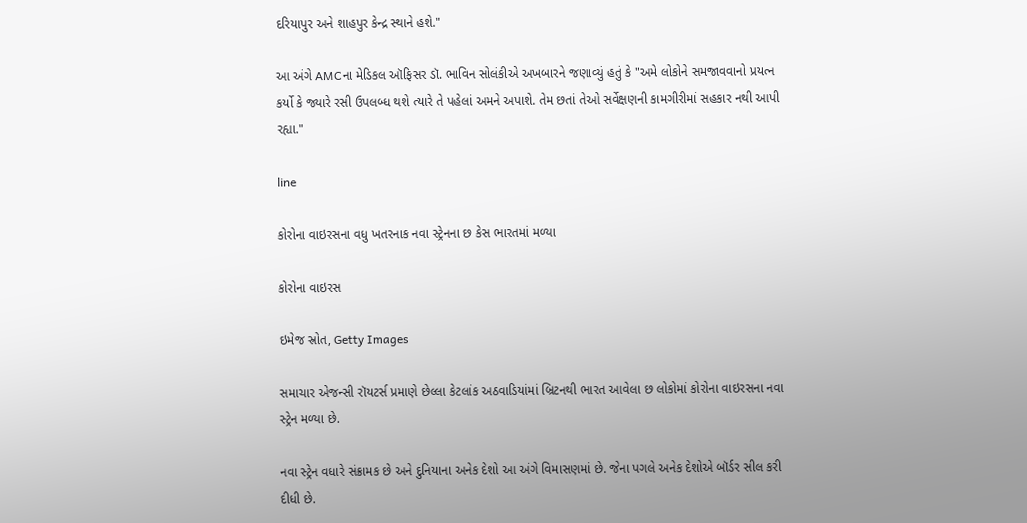દરિયાપુર અને શાહપુર કેન્દ્ર સ્થાને હશે."

આ અંગે AMCના મેડિકલ ઑફિસર ડૉ. ભાવિન સોલંકીએ અખબારને જણાવ્યું હતું કે "અમે લોકોને સમજાવવાનો પ્રયત્ન કર્યો કે જ્યારે રસી ઉપલબ્ધ થશે ત્યારે તે પહેલાં અમને અપાશે. તેમ છતાં તેઓ સર્વેક્ષણની કામગીરીમાં સહકાર નથી આપી રહ્યા."

line

કોરોના વાઇરસના વધુ ખતરનાક નવા સ્ટ્રેનના છ કેસ ભારતમાં મળ્યા

કોરોના વાઇરસ

ઇમેજ સ્રોત, Getty Images

સમાચાર એજન્સી રૉયટર્સ પ્રમાણે છેલ્લા કેટલાંક અઠવાડિયાંમાં બ્રિટનથી ભારત આવેલા છ લોકોમાં કોરોના વાઇરસના નવા સ્ટ્રેન મળ્યા છે.

નવા સ્ટ્રેન વધારે સંક્રામક છે અને દુનિયાના અનેક દેશો આ અંગે વિમાસણમાં છે. જેના પગલે અનેક દેશોએ બૉર્ડર સીલ કરી દીધી છે.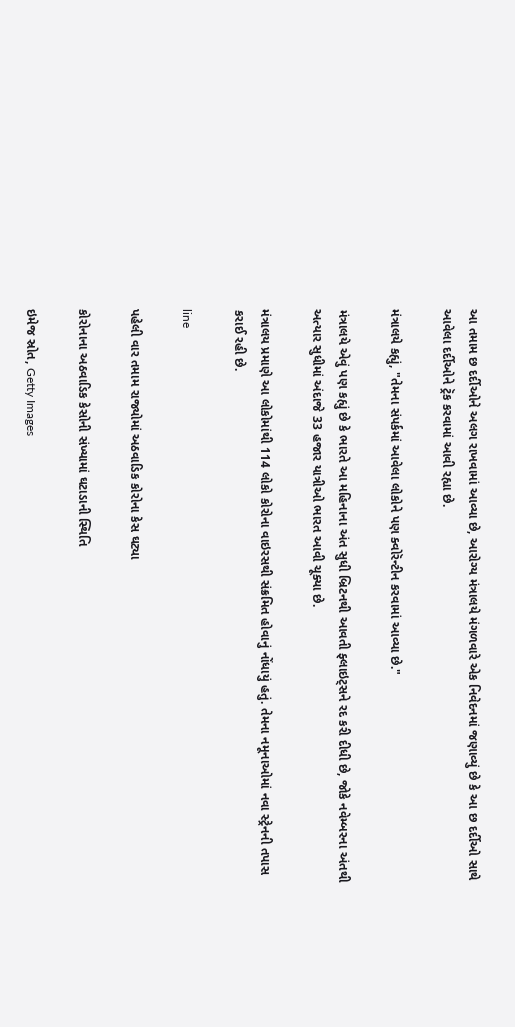આ તમામ છ દર્દીઓને અલગ રાખવામાં આવ્યા છે, આરોગ્ય મંત્રાલયે મંગળવારે એક નિવેદનમાં જણાવ્યું છે કે આ છ દર્દીઓ સાથે આવેલા દર્દીઓને ટ્રૅક કરવામાં આવી રહ્યા છે.

મંત્રાલયે કહ્યું, "તેમના સંપર્કમાં આવેલા લોકોને પણ ક્વોરૅન્ટીન કરવામાં આવ્યા છે."

મંત્રાલયે એવું પણ કહ્યું છે કે ભારતે આ મહિનાના અંત સુધી બ્રિટનથી આવતી ફ્લાઇટ્સને રદ કરી દીધી છે, જોકે નવેમ્બરના અંતથી અત્યાર સુધીમાં અંદાજે 33 હજાર યાત્રીઓ ભારત આવી ચૂક્યા છે.

મંત્રાલય પ્રમાણે આ લોકોમાંથી 114 લોકો કોરોના વાઇરસથી સંક્રમિત હોવાનું નોંધાયું હતું. તેમના નમૂનાઓમાં નવા સ્ટ્રેનની તપાસ કરાઈ રહી છે.

line

પહેલી વાર તમામ રાજ્યોમાં અઠવાડિક કોરોના કેસ ઘટ્યા

કોરોનાના અઠવાડિક કેસોની સંખ્યામાં ઘટાડાની સ્થિતિ

ઇમેજ સ્રોત, Getty Images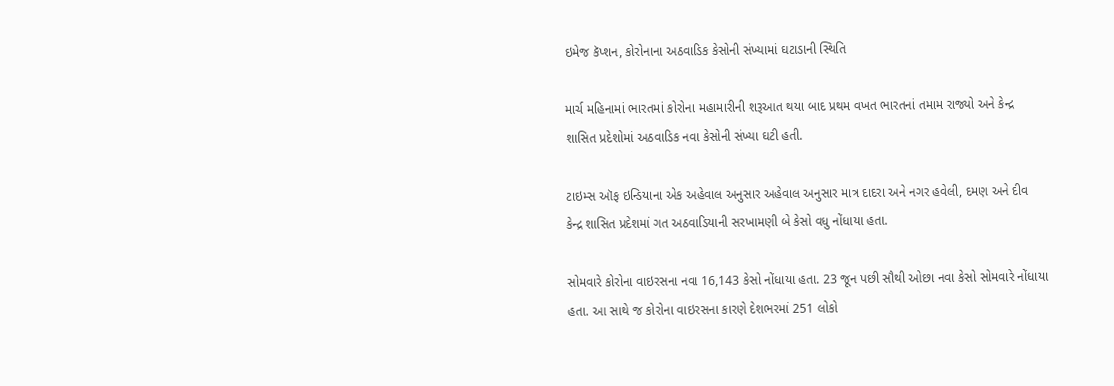ઇમેજ કૅપ્શન, કોરોનાના અઠવાડિક કેસોની સંખ્યામાં ઘટાડાની સ્થિતિ

માર્ચ મહિનામાં ભારતમાં કોરોના મહામારીની શરૂઆત થયા બાદ પ્રથમ વખત ભારતનાં તમામ રાજ્યો અને કેન્દ્ર શાસિત પ્રદેશોમાં અઠવાડિક નવા કેસોની સંખ્યા ઘટી હતી.

ટાઇમ્સ ઑફ ઇન્ડિયાના એક અહેવાલ અનુસાર અહેવાલ અનુસાર માત્ર દાદરા અને નગર હવેલી, દમણ અને દીવ કેન્દ્ર શાસિત પ્રદેશમાં ગત અઠવાડિયાની સરખામણી બે કેસો વધુ નોંધાયા હતા.

સોમવારે કોરોના વાઇરસના નવા 16,143 કેસો નોંધાયા હતા. 23 જૂન પછી સૌથી ઓછા નવા કેસો સોમવારે નોંધાયા હતા. આ સાથે જ કોરોના વાઇરસના કારણે દેશભરમાં 251 લોકો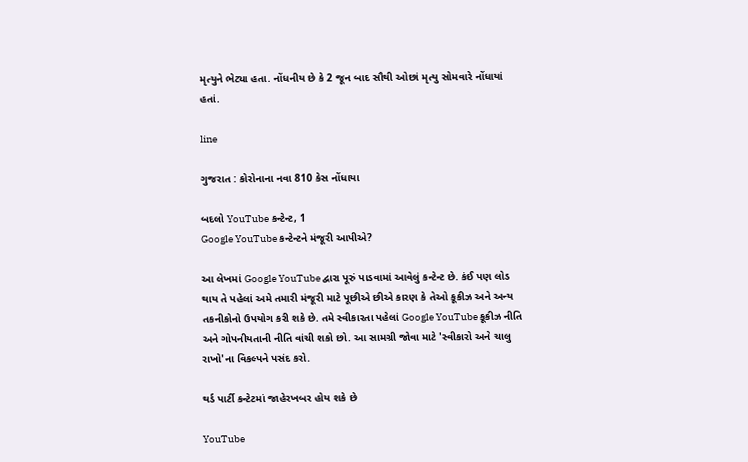મૃત્યુને ભેટ્યા હતા. નોંધનીય છે કે 2 જૂન બાદ સૌથી ઓછાં મૃત્યુ સોમવારે નોંધાયાં હતાં.

line

ગુજરાત : કોરોનાના નવા 810 કેસ નોંધાયા

બદલો YouTube કન્ટેન્ટ, 1
Google YouTube કન્ટેન્ટને મંજૂરી આપીએ?

આ લેખમાં Google YouTube દ્વારા પૂરું પાડવામાં આવેલું કન્ટેન્ટ છે. કંઈ પણ લોડ થાય તે પહેલાં અમે તમારી મંજૂરી માટે પૂછીએ છીએ કારણ કે તેઓ કૂકીઝ અને અન્ય તકનીકોનો ઉપયોગ કરી શકે છે. તમે સ્વીકારતા પહેલાં Google YouTube કૂકીઝ નીતિ અને ગોપનીયતાની નીતિ વાંચી શકો છો. આ સામગ્રી જોવા માટે 'સ્વીકારો અને ચાલુ રાખો'ના વિકલ્પને પસંદ કરો.

થર્ડ પાર્ટી કન્ટેટમાં જાહેરખબર હોય શકે છે

YouTube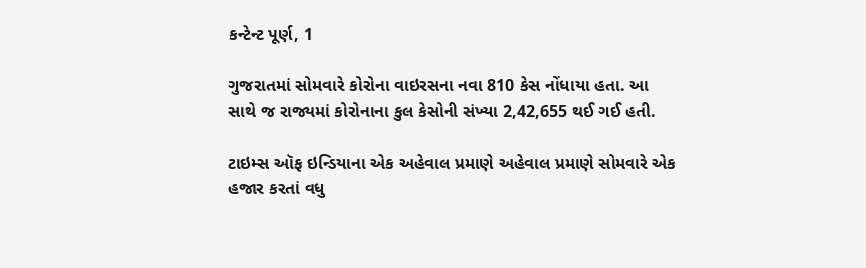કન્ટેન્ટ પૂર્ણ, 1

ગુજરાતમાં સોમવારે કોરોના વાઇરસના નવા 810 કેસ નોંધાયા હતા. આ સાથે જ રાજ્યમાં કોરોનાના કુલ કેસોની સંખ્યા 2,42,655 થઈ ગઈ હતી.

ટાઇમ્સ ઑફ ઇન્ડિયાના એક અહેવાલ પ્રમાણે અહેવાલ પ્રમાણે સોમવારે એક હજાર કરતાં વધુ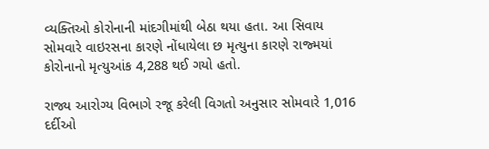વ્યક્તિઓ કોરોનાની માંદગીમાંથી બેઠા થયા હતા. આ સિવાય સોમવારે વાઇરસના કારણે નોંધાયેલા છ મૃત્યુના કારણે રાજ્મયાં કોરોનાનો મૃત્યુઆંક 4,288 થઈ ગયો હતો.

રાજ્ય આરોગ્ય વિભાગે રજૂ કરેલી વિગતો અનુસાર સોમવારે 1,016 દર્દીઓ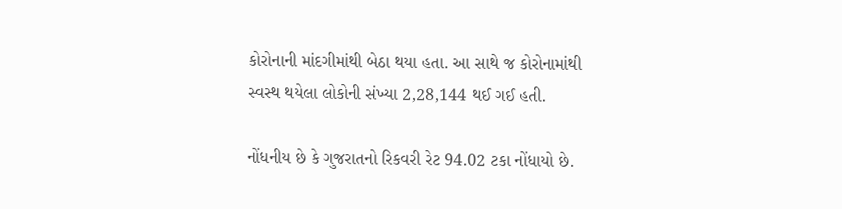કોરોનાની માંદગીમાંથી બેઠા થયા હતા. આ સાથે જ કોરોનામાંથી સ્વસ્થ થયેલા લોકોની સંખ્યા 2,28,144 થઈ ગઈ હતી.

નોંધનીય છે કે ગુજરાતનો રિકવરી રેટ 94.02 ટકા નોંધાયો છે.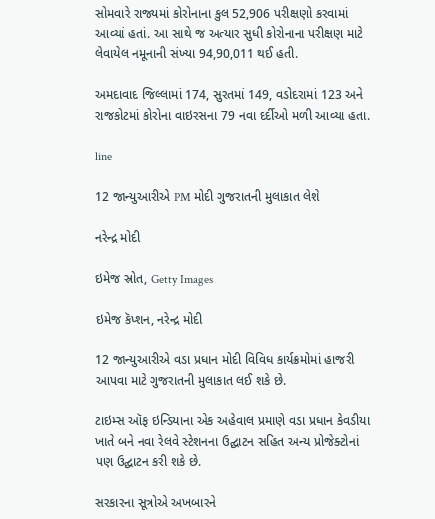સોમવારે રાજ્યમાં કોરોનાના કુલ 52,906 પરીક્ષણો કરવામાં આવ્યાં હતાં. આ સાથે જ અત્યાર સુધી કોરોનાના પરીક્ષણ માટે લેવાયેલ નમૂનાની સંખ્યા 94,90,011 થઈ હતી.

અમદાવાદ જિલ્લામાં 174, સુરતમાં 149, વડોદરામાં 123 અને રાજકોટમાં કોરોના વાઇરસના 79 નવા દર્દીઓ મળી આવ્યા હતા.

line

12 જાન્યુઆરીએ PM મોદી ગુજરાતની મુલાકાત લેશે

નરેન્દ્ર મોદી

ઇમેજ સ્રોત, Getty Images

ઇમેજ કૅપ્શન, નરેન્દ્ર મોદી

12 જાન્યુઆરીએ વડા પ્રધાન મોદી વિવિધ કાર્યક્રમોમાં હાજરી આપવા માટે ગુજરાતની મુલાકાત લઈ શકે છે.

ટાઇમ્સ ઑફ ઇન્ડિયાના એક અહેવાલ પ્રમાણે વડા પ્રધાન કેવડીયા ખાતે બને નવા રેલવે સ્ટેશનના ઉદ્ઘાટન સહિત અન્ય પ્રોજેક્ટોનાં પણ ઉદ્ઘાટન કરી શકે છે.

સરકારના સૂત્રોએ અખબારને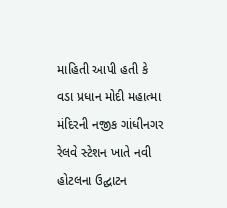માહિતી આપી હતી કે વડા પ્રધાન મોદી મહાત્મા મંદિરની નજીક ગાંધીનગર રેલવે સ્ટેશન ખાતે નવી હોટલના ઉદ્ઘાટન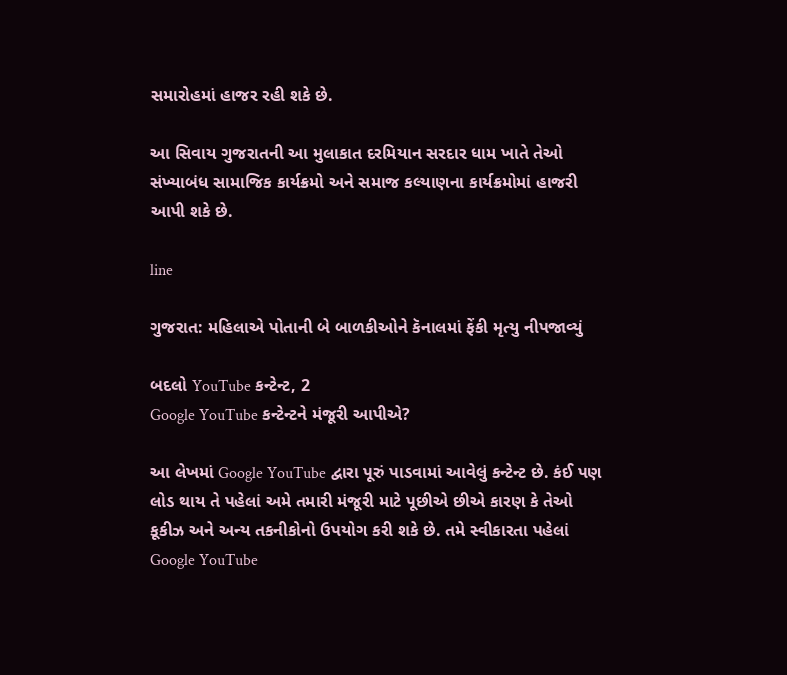સમારોહમાં હાજર રહી શકે છે.

આ સિવાય ગુજરાતની આ મુલાકાત દરમિયાન સરદાર ધામ ખાતે તેઓ સંખ્યાબંધ સામાજિક કાર્યક્રમો અને સમાજ કલ્યાણના કાર્યક્રમોમાં હાજરી આપી શકે છે.

line

ગુજરાત: મહિલાએ પોતાની બે બાળકીઓને કૅનાલમાં ફેંકી મૃત્યુ નીપજાવ્યું

બદલો YouTube કન્ટેન્ટ, 2
Google YouTube કન્ટેન્ટને મંજૂરી આપીએ?

આ લેખમાં Google YouTube દ્વારા પૂરું પાડવામાં આવેલું કન્ટેન્ટ છે. કંઈ પણ લોડ થાય તે પહેલાં અમે તમારી મંજૂરી માટે પૂછીએ છીએ કારણ કે તેઓ કૂકીઝ અને અન્ય તકનીકોનો ઉપયોગ કરી શકે છે. તમે સ્વીકારતા પહેલાં Google YouTube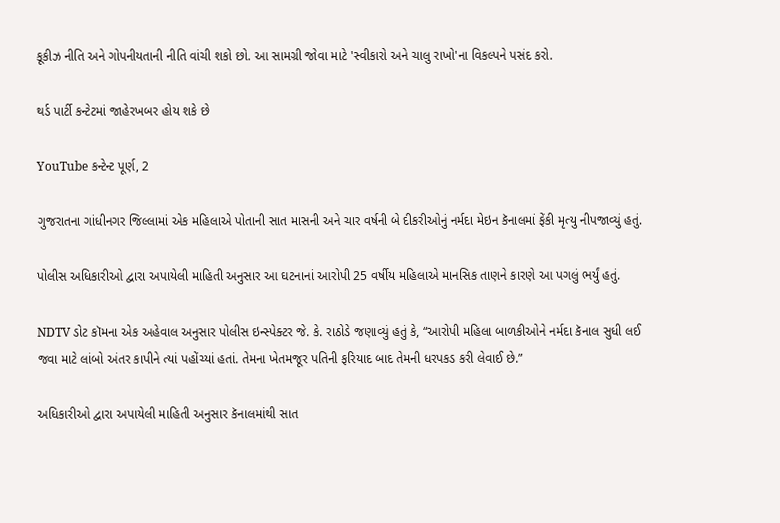કૂકીઝ નીતિ અને ગોપનીયતાની નીતિ વાંચી શકો છો. આ સામગ્રી જોવા માટે 'સ્વીકારો અને ચાલુ રાખો'ના વિકલ્પને પસંદ કરો.

થર્ડ પાર્ટી કન્ટેટમાં જાહેરખબર હોય શકે છે

YouTube કન્ટેન્ટ પૂર્ણ, 2

ગુજરાતના ગાંધીનગર જિલ્લામાં એક મહિલાએ પોતાની સાત માસની અને ચાર વર્ષની બે દીકરીઓનું નર્મદા મેઇન કૅનાલમાં ફેંકી મૃત્યુ નીપજાવ્યું હતું.

પોલીસ અધિકારીઓ દ્વારા અપાયેલી માહિતી અનુસાર આ ઘટનાનાં આરોપી 25 વર્ષીય મહિલાએ માનસિક તાણને કારણે આ પગલું ભર્યું હતું.

NDTV ડોટ કૉમના એક અહેવાલ અનુસાર પોલીસ ઇન્સ્પેક્ટર જે. કે. રાઠોડે જણાવ્યું હતું કે, “આરોપી મહિલા બાળકીઓને નર્મદા કૅનાલ સુધી લઈ જવા માટે લાંબો અંતર કાપીને ત્યાં પહોંચ્યાં હતાં. તેમના ખેતમજૂર પતિની ફરિયાદ બાદ તેમની ધરપકડ કરી લેવાઈ છે.”

અધિકારીઓ દ્વારા અપાયેલી માહિતી અનુસાર કૅનાલમાંથી સાત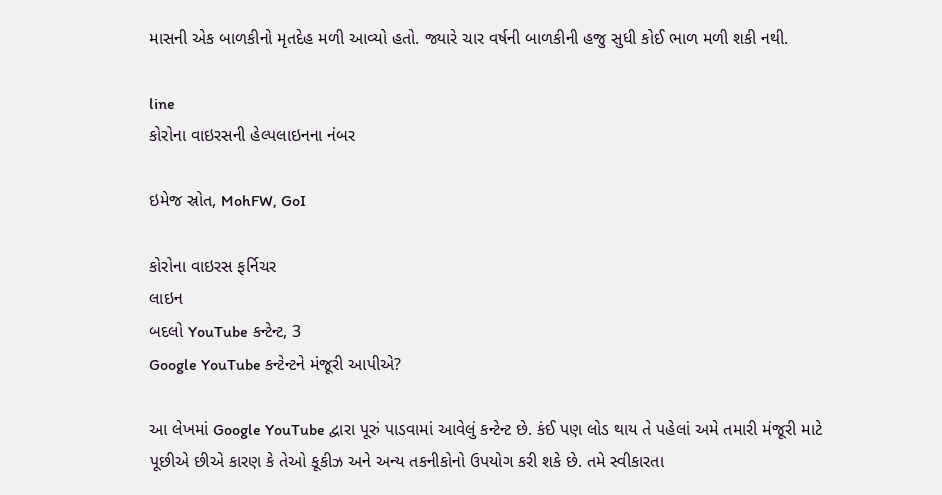માસની એક બાળકીનો મૃતદેહ મળી આવ્યો હતો. જ્યારે ચાર વર્ષની બાળકીની હજુ સુધી કોઈ ભાળ મળી શકી નથી.

line
કોરોના વાઇરસની હેલ્પલાઇનના નંબર

ઇમેજ સ્રોત, MohFW, GoI

કોરોના વાઇરસ ફર્નિચર
લાઇન
બદલો YouTube કન્ટેન્ટ, 3
Google YouTube કન્ટેન્ટને મંજૂરી આપીએ?

આ લેખમાં Google YouTube દ્વારા પૂરું પાડવામાં આવેલું કન્ટેન્ટ છે. કંઈ પણ લોડ થાય તે પહેલાં અમે તમારી મંજૂરી માટે પૂછીએ છીએ કારણ કે તેઓ કૂકીઝ અને અન્ય તકનીકોનો ઉપયોગ કરી શકે છે. તમે સ્વીકારતા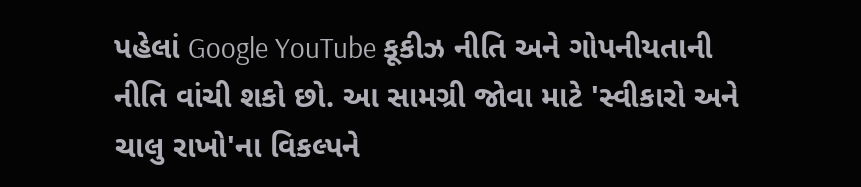પહેલાં Google YouTube કૂકીઝ નીતિ અને ગોપનીયતાની નીતિ વાંચી શકો છો. આ સામગ્રી જોવા માટે 'સ્વીકારો અને ચાલુ રાખો'ના વિકલ્પને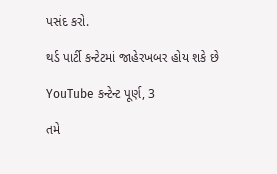પસંદ કરો.

થર્ડ પાર્ટી કન્ટેટમાં જાહેરખબર હોય શકે છે

YouTube કન્ટેન્ટ પૂર્ણ, 3

તમે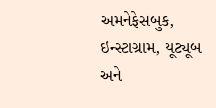અમનેફેસબુક, ઇન્સ્ટાગ્રામ, યૂટ્યૂબ અને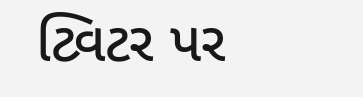ટ્વિટર પર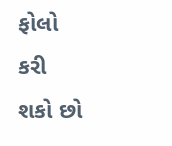ફોલો કરી શકો છો